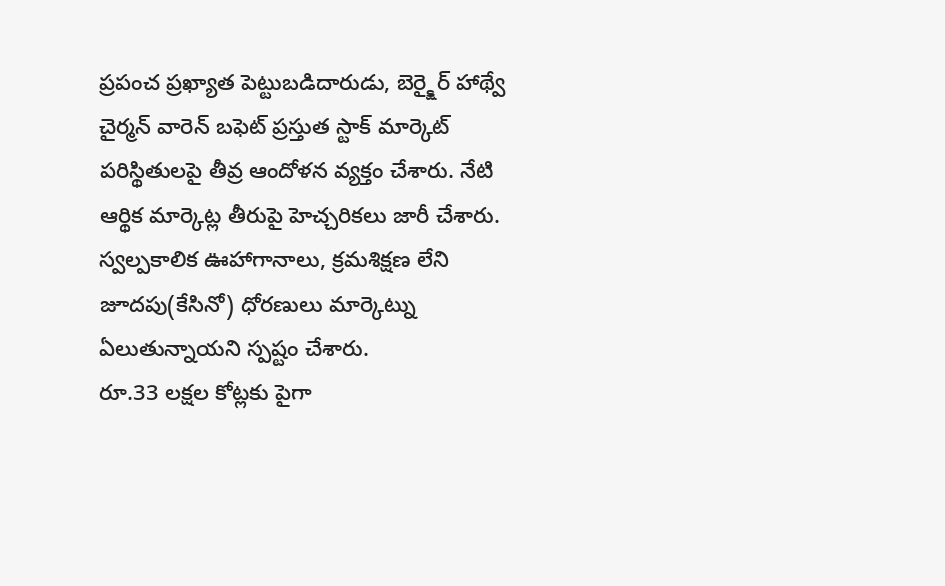ప్రపంచ ప్రఖ్యాత పెట్టుబడిదారుడు, బెర్క్షైర్ హాథ్వే చైర్మన్ వారెన్ బఫెట్ ప్రస్తుత స్టాక్ మార్కెట్ పరిస్థితులపై తీవ్ర ఆందోళన వ్యక్తం చేశారు. నేటి ఆర్థిక మార్కెట్ల తీరుపై హెచ్చరికలు జారీ చేశారు. స్వల్పకాలిక ఊహాగానాలు, క్రమశిక్షణ లేని జూదపు(కేసినో) ధోరణులు మార్కెట్ను ఏలుతున్నాయని స్పష్టం చేశారు.
రూ.33 లక్షల కోట్లకు పైగా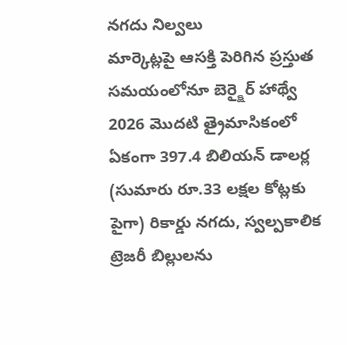నగదు నిల్వలు
మార్కెట్లపై ఆసక్తి పెరిగిన ప్రస్తుత సమయంలోనూ బెర్క్షైర్ హాథ్వే 2026 మొదటి త్రైమాసికంలో ఏకంగా 397.4 బిలియన్ డాలర్ల (సుమారు రూ.33 లక్షల కోట్లకు పైగా) రికార్డు నగదు, స్వల్పకాలిక ట్రెజరీ బిల్లులను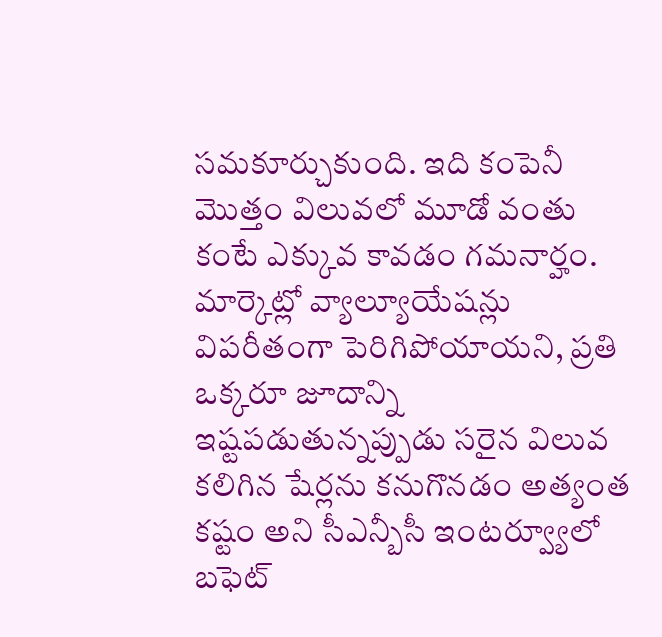సమకూర్చుకుంది. ఇది కంపెనీ మొత్తం విలువలో మూడో వంతు కంటే ఎక్కువ కావడం గమనార్హం. మార్కెట్లో వ్యాల్యూయేషన్లు విపరీతంగా పెరిగిపోయాయని, ప్రతి ఒక్కరూ జూదాన్ని ఇష్టపడుతున్నప్పుడు సరైన విలువ కలిగిన షేర్లను కనుగొనడం అత్యంత కష్టం అని సీఎన్బీసీ ఇంటర్వ్యూలో బఫెట్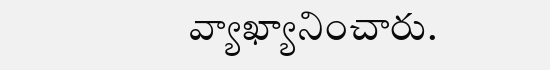వ్యాఖ్యానించారు.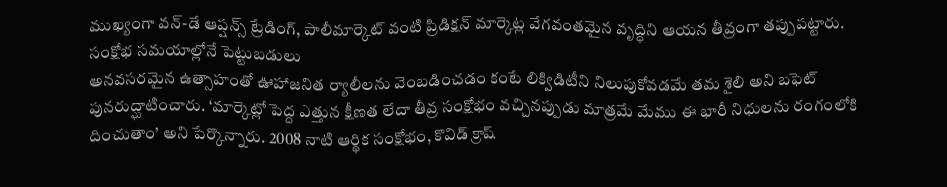ముఖ్యంగా వన్-డే ఆప్షన్స్ ట్రేడింగ్, పాలీమార్కెట్ వంటి ప్రిడిక్షన్ మార్కెట్ల వేగవంతమైన వృద్ధిని ఆయన తీవ్రంగా తప్పుపట్టారు.
సంక్షోభ సమయాల్లోనే పెట్టుబడులు
అనవసరమైన ఉత్సాహంతో ఊహాజనిత ర్యాలీలను వెంబడించడం కంటే లిక్విడిటీని నిలుపుకోవడమే తమ శైలి అని బఫెట్ పునరుద్ఘాటించారు. ‘మార్కెట్లో పెద్ద ఎత్తున క్షీణత లేదా తీవ్ర సంక్షోభం వచ్చినప్పుడు మాత్రమే మేము ఈ భారీ నిధులను రంగంలోకి దించుతాం’ అని పేర్కొన్నారు. 2008 నాటి ఆర్థిక సంక్షోభం, కొవిడ్ క్రాష్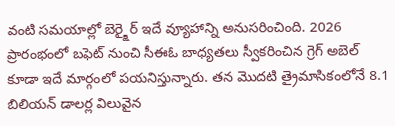వంటి సమయాల్లో బెర్క్షైర్ ఇదే వ్యూహాన్ని అనుసరించింది. 2026 ప్రారంభంలో బఫెట్ నుంచి సీఈఓ బాధ్యతలు స్వీకరించిన గ్రెగ్ అబెల్ కూడా ఇదే మార్గంలో పయనిస్తున్నారు. తన మొదటి త్రైమాసికంలోనే 8.1 బిలియన్ డాలర్ల విలువైన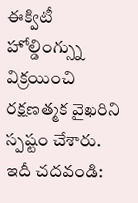ఈక్విటీ హోల్డింగ్స్ను విక్రయించి రక్షణత్మక వైఖరిని స్పష్టం చేశారు.
ఇదీ చదవండి: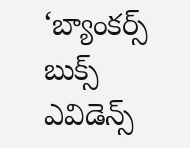‘బ్యాంకర్స్ బుక్స్ ఎవిడెన్స్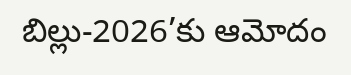బిల్లు-2026’కు ఆమోదం